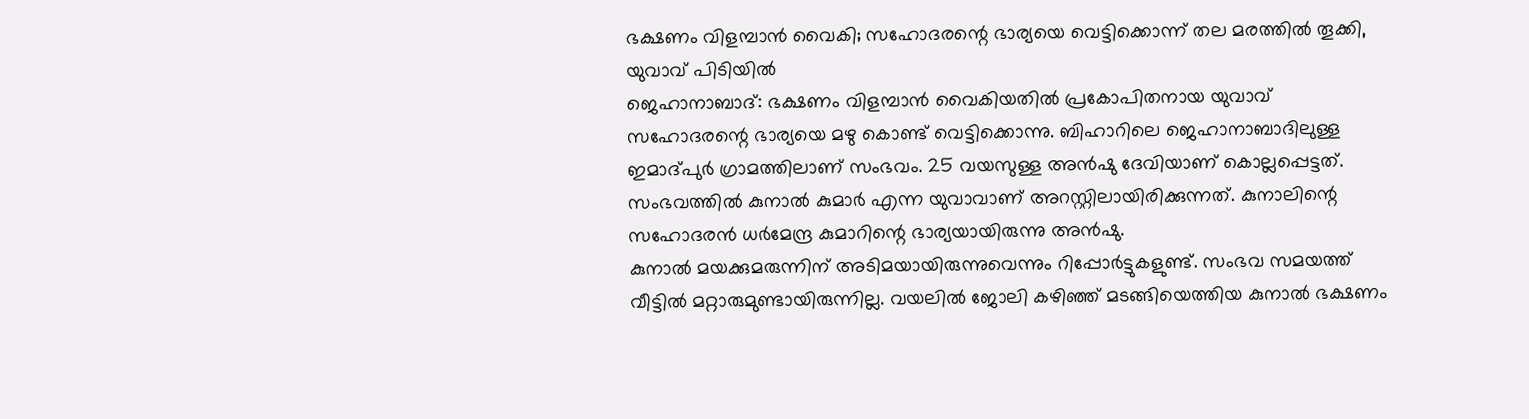ഭക്ഷണം വിളമ്പാൻ വൈകി; സഹോദരന്റെ ഭാര്യയെ വെട്ടിക്കൊന്ന് തല മരത്തിൽ തൂക്കി, യുവാവ് പിടിയിൽ
ജെഹാനാബാദ്: ഭക്ഷണം വിളമ്പാൻ വൈകിയതിൽ പ്രകോപിതനായ യുവാവ് സഹോദരന്റെ ഭാര്യയെ മഴു കൊണ്ട് വെട്ടിക്കൊന്നു. ബിഹാറിലെ ജെഹാനാബാദിലുള്ള ഇമാദ്പുർ ഗ്രാമത്തിലാണ് സംഭവം. 25 വയസുള്ള അൻഷു ദേവിയാണ് കൊല്ലപ്പെട്ടത്. സംഭവത്തിൽ കുനാൽ കുമാർ എന്ന യുവാവാണ് അറസ്റ്റിലായിരിക്കുന്നത്. കുനാലിന്റെ സഹോദരൻ ധർമേന്ദ്ര കുമാറിന്റെ ഭാര്യയായിരുന്നു അൻഷു.
കുനാൽ മയക്കുമരുന്നിന് അടിമയായിരുന്നുവെന്നും റിപ്പോർട്ടുകളുണ്ട്. സംഭവ സമയത്ത് വീട്ടിൽ മറ്റാരുമുണ്ടായിരുന്നില്ല. വയലിൽ ജോലി കഴിഞ്ഞ് മടങ്ങിയെത്തിയ കുനാൽ ഭക്ഷണം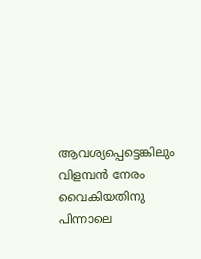ആവശ്യപ്പെട്ടെങ്കിലും വിളമ്പൻ നേരം വൈകിയതിനു പിന്നാലെ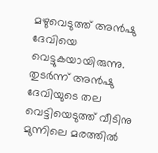മഴുവെടുത്ത് അൻഷു ദേവിയെ വെട്ടുകയായിരുന്നു.
തുടർന്ന് അൻഷു ദേവിയുടെ തല വെട്ടിയെടുത്ത് വീടിനു മുന്നിലെ മരത്തിൽ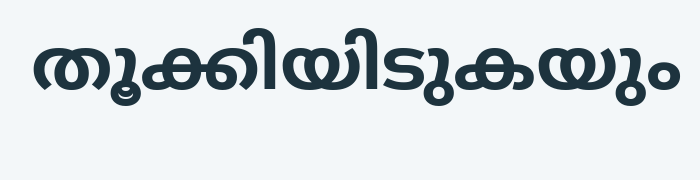തൂക്കിയിടുകയും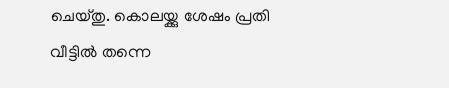ചെയ്തു. കൊലയ്ക്കു ശേഷം പ്രതി വീട്ടിൽ തന്നെ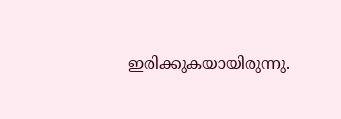ഇരിക്കുകയായിരുന്നു.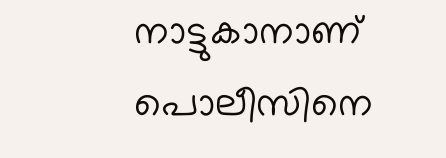നാട്ടുകാനാണ് പൊലീസിനെ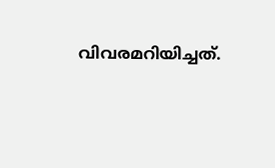വിവരമറിയിച്ചത്.